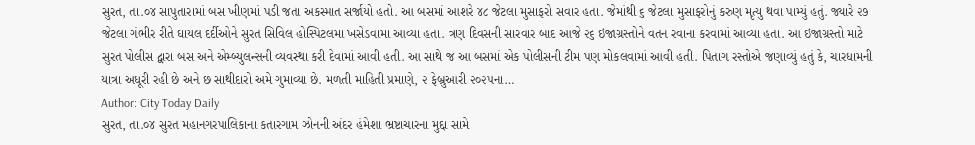સુરત, તા.૦૪ સાપુતારામાં બસ ખીણમાં પડી જતા અકસ્માત સર્જાયો હતો. આ બસમાં આશરે ૪૮ જેટલા મુસાફરો સવાર હતા. જેમાંથી ૬ જેટલા મુસાફરોનું કરુણ મૃત્યુ થવા પામ્યું હતું. જ્યારે ૨૭ જેટલા ગંભીર રીતે ઘાયલ દર્દીઓને સુરત સિવિલ હોસ્પિટલમા ખસેડવામા આવ્યા હતા. ત્રણ દિવસની સારવાર બાદ આજે ૨૬ ઇજાગ્રસ્તોને વતન રવાના કરવામાં આવ્યા હતા. આ ઇજાગ્રસ્તો માટે સુરત પોલીસ દ્વારા બસ અને એમ્બ્યુલન્સની વ્યવસ્થા કરી દેવામાં આવી હતી. આ સાથે જ આ બસમાં એક પોલીસની ટીમ પણ મોકલવામાં આવી હતી. પિતાગ રસ્તોએ જણાવ્યું હતું કે, ચારધામની યાત્રા અધૂરી રહી છે અને છ સાથીદારો અમે ગુમાવ્યા છે. મળતી માહિતી પ્રમાણે, ૨ ફેબ્રુઆરી ૨૦૨૫ના…
Author: City Today Daily
સુરત, તા.૦૪ સુરત મહાનગરપાલિકાના કતારગામ ઝોનની અંદર હંમેશા ભ્રષ્ટાચારના મુદ્દા સામે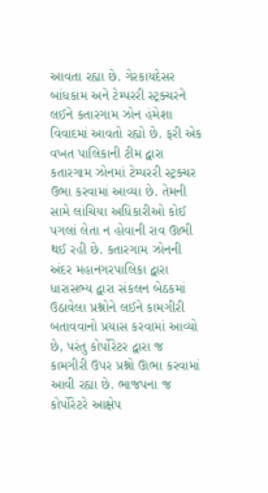આવતા રહ્યા છે. ગેરકાયદેસર બાંધકામ અને ટેમ્પરરી સ્ટ્રક્ચરને લઈને કતારગામ ઝોન હંમેશા વિવાદમાં આવતો રહ્યો છે. ફરી એક વખત પાલિકાની ટીમ દ્વારા કતારગામ ઝોનમાં ટેમ્પરરી સ્ટ્રક્ચર ઉભા કરવામાં આવ્યા છે. તેમની સામે લાંચિયા અધિકારીઓ કોઈ પગલાં લેતા ન હોવાની રાવ ઊભી થઈ રહી છે. કતારગામ ઝોનની અંદર મહાનગરપાલિકા દ્વારા ધારાસભ્ય દ્વારા સંકલન બેઠકમાં ઉઠાવેલા પ્રશ્નોને લઈને કામગીરી બતાવવાનો પ્રયાસ કરવામાં આવ્યો છે, પરંતુ કોર્પોરેટર દ્વારા જ કામગીરી ઉપર પ્રશ્નો ઊભા કરવામાં આવી રહ્યા છે. ભાજપના જ કોર્પોરેટરે આક્ષેપ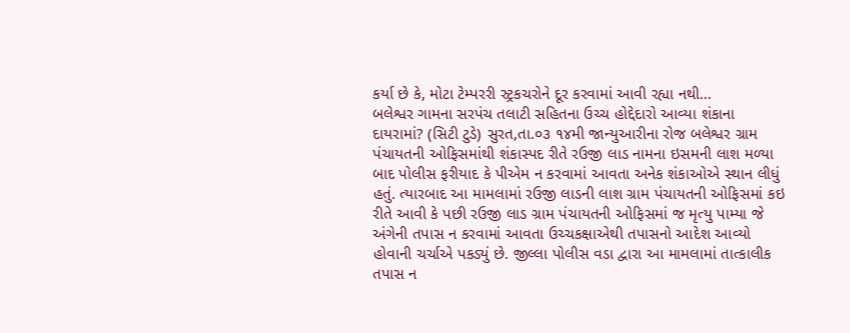કર્યા છે કે, મોટા ટેમ્પરરી સ્ટ્રકચરોને દૂર કરવામાં આવી રહ્યા નથી…
બલેશ્વર ગામના સરપંચ તલાટી સહિતના ઉચ્ચ હોદ્દેદારો આવ્યા શંકાના દાયરામાં? (સિટી ટુડે) સુરત,તા.૦૩ ૧૪મી જાન્યુઆરીના રોજ બલેશ્વર ગ્રામ પંચાયતની ઓફિસમાંથી શંકાસ્પદ રીતે રઉજી લાડ નામના ઇસમની લાશ મળ્યા બાદ પોલીસ ફરીયાદ કે પીએમ ન કરવામાં આવતા અનેક શંકાઓએ સ્થાન લીધું હતું. ત્યારબાદ આ મામલામાં રઉજી લાડની લાશ ગ્રામ પંચાયતની ઓફિસમાં કઇ રીતે આવી કે પછી રઉજી લાડ ગ્રામ પંચાયતની ઓફિસમાં જ મૃત્યુ પામ્યા જે અંગેની તપાસ ન કરવામાં આવતા ઉચ્ચકક્ષાએથી તપાસનો આદેશ આવ્યો હોવાની ચર્ચાએ પકડ્યું છે. જીલ્લા પોલીસ વડા દ્વારા આ મામલામાં તાત્કાલીક તપાસ ન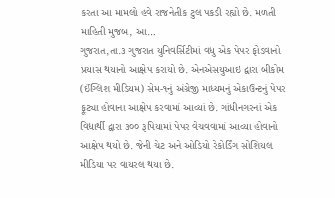કરતા આ મામલો હવે રાજનેતીક ટુલ પકડી રહ્યો છે. મળતી માહિતી મુજબ, આ…
ગુજરાત,તા.૩ ગુજરાત યુનિવર્સિટીમાં વધુ એક પેપર ફોડવાનો પ્રયાસ થયાનો આક્ષેપ કરાયો છે. એનએસયુઆઇ દ્વારા બીકોમ (ઈંગ્લિશ મીડિયમ) સેમ-૧નું અંગ્રેજી માધ્યમનું એકાઉન્ટનું પેપર ફૂટ્યા હોવાના આક્ષેપ કરવામાં આવ્યાં છે. ગાંધીનગરનાં એક વિદ્યાર્થી દ્વારા ૩૦૦ રૂપિયામાં પેપર વેચવવામાં આવ્યા હોવાનો આક્ષેપ થયો છે. જેની ચેટ અને ઓડિયો રેકોર્ડિંગ સોશિયલ મીડિયા પર વાયરલ થયા છે.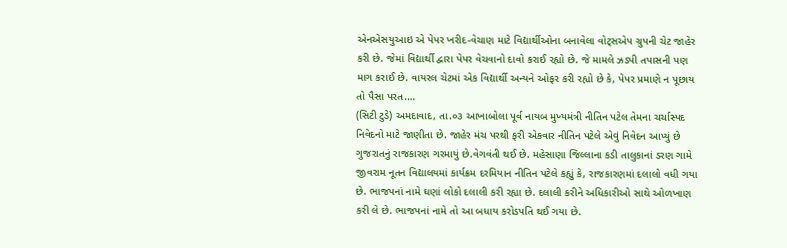એનએસયુઆઇ એ પેપર ખરીદ-વેચાણ માટે વિદ્યાર્થીઓના બનાવેલા વોટ્સએપ ગ્રુપની ચેટ જાહેર કરી છે. જેમાં વિદ્યાર્થી દ્વારા પેપર વેચવાનો દાવો કરાઈ રહ્યો છે. જે મામલે ઝડપી તપાસની પણ માગ કરાઈ છે. વાયરલ ચેટમાં એક વિદ્યાર્થી અન્યને ઓફર કરી રહ્યો છે કે, પેપર પ્રમાણે ન પૂછાય તો પૈસા પરત.…
(સિટી ટુડે) અમદાવાદ, તા.૦૩ આખાબોલા પૂર્વ નાયબ મુખ્યમંત્રી નીતિન પટેલ તેમના ચર્ચાસ્પદ નિવેદનો માટે જાણીતા છે. જાહેર મંચ પરથી ફરી એકવાર નીતિન પટેલે એવું નિવેદન આપ્યું છે ગુજરાતનું રાજકારણ ગરમાયું છે.વેગવંતી થઈ છે. મહેસાણા જિલ્લાના કડી તાલુકાનાં ડરણ ગામે જીવરામ નૂતન વિદ્યાલયમાં કાર્યક્રમ દરમિયાન નીતિન પટેલે કહ્યું કે, રાજકારણમાં દલાલો વધી ગયા છે. ભાજપનાં નામે ઘણાં લોકો દલાલી કરી રહ્યા છે. દલાલી કરીને અધિકારીઓ સાથે ઓળખાણ કરી લે છે. ભાજપનાં નામે તો આ બધાય કરોડપતિ થઈ ગયા છે.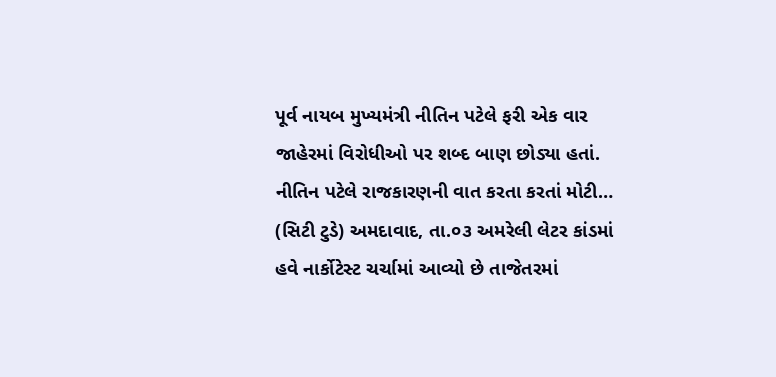પૂર્વ નાયબ મુખ્યમંત્રી નીતિન પટેલે ફરી એક વાર જાહેરમાં વિરોધીઓ પર શબ્દ બાણ છોડ્યા હતાં. નીતિન પટેલે રાજકારણની વાત કરતા કરતાં મોટી…
(સિટી ટુડે) અમદાવાદ, તા.૦૩ અમરેલી લેટર કાંડમાં હવે નાર્કોટેસ્ટ ચર્ચામાં આવ્યો છે તાજેતરમાં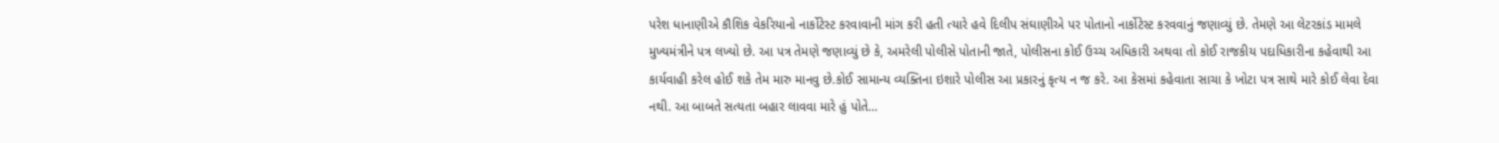પરેશ ધાનાણીએ કૌશિક વેકરિયાનો નાર્કોટેસ્ટ કરવાવાની માંગ કરી હતી ત્યારે હવે દિલીપ સંઘાણીએ પર પોતાનો નાર્કોટેસ્ટ કરવવાનું જણાવ્યું છે. તેમણે આ લેટરકાંડ મામલે મુખ્યમંત્રીને પત્ર લખ્યો છે. આ પત્ર તેમણે જણાવ્યું છે કે, અમરેલી પોલીસે પોતાની જાતે, પોલીસના કોઈ ઉચ્ચ અધિકારી અથવા તો કોઈ રાજકીય પદાધિકારીના કહેવાથી આ કાર્યવાહી કરેલ હોઈ શકે તેમ મારુ માનવુ છે.કોઈ સામાન્ય વ્યક્તિના ઇશારે પોલીસ આ પ્રકારનું કૃત્ય ન જ કરે. આ કેસમાં કહેવાતા સાચા કે ખોટા પત્ર સાથે મારે કોઈ લેવા દેવા નથી. આ બાબતે સત્યતા બહાર લાવવા મારે હું પોતે…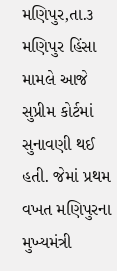મણિપુર,તા.૩ મણિપુર હિંસા મામલે આજે સુપ્રીમ કોર્ટમાં સુનાવણી થઈ હતી. જેમાં પ્રથમ વખત મણિપુરના મુખ્યમંત્રી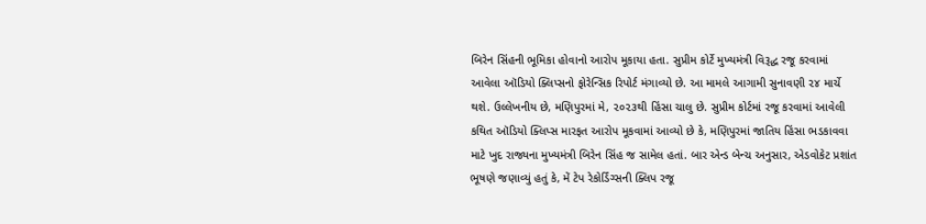બિરેન સિંહની ભૂમિકા હોવાનો આરોપ મૂકાયા હતા. સુપ્રીમ કોર્ટે મુખ્યમંત્રી વિરૂદ્ધ રજૂ કરવામાં આવેલા ઑડિયો ક્લિપ્સનો ફોરેન્સિક રિપોર્ટ મંગાવ્યો છે. આ મામલે આગામી સુનાવણી ૨૪ માર્ચે થશે. ઉલ્લેખનીય છે, મણિપુરમાં મે, ૨૦૨૩થી હિંસા ચાલુ છે. સુપ્રીમ કોર્ટમાં રજૂ કરવામાં આવેલી કથિત ઑડિયો ક્લિપ્સ મારફત આરોપ મૂકવામાં આવ્યો છે કે, મણિપુરમાં જાતિય હિંસા ભડકાવવા માટે ખુદ રાજ્યના મુખ્યમંત્રી બિરેન સિંહ જ સામેલ હતાં. બાર એન્ડ બેન્ચ અનુસાર, એડવોકેટ પ્રશાંત ભૂષણે જણાવ્યું હતું કે, મેં ટેપ રેકોર્ડિંગ્સની ક્લિપ રજૂ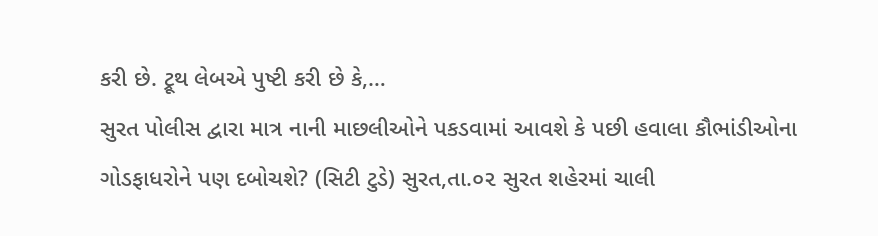કરી છે. ટ્રૂથ લેબએ પુષ્ટી કરી છે કે,…
સુરત પોલીસ દ્વારા માત્ર નાની માછલીઓને પકડવામાં આવશે કે પછી હવાલા કૌભાંડીઓના ગોડફાધરોને પણ દબોચશે? (સિટી ટુડે) સુરત,તા.૦૨ સુરત શહેરમાં ચાલી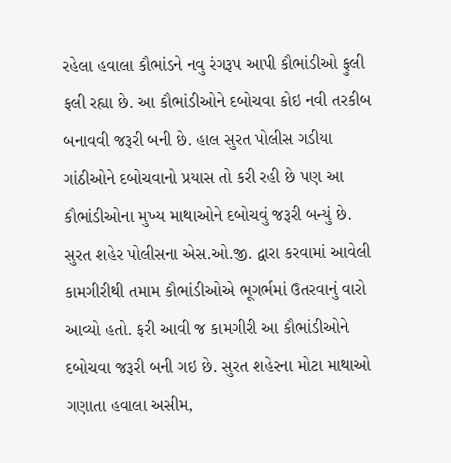રહેલા હવાલા કૌભાંડને નવુ રંગરૂપ આપી કૌભાંડીઓ ફુલી ફલી રહ્યા છે. આ કૌભાંડીઓને દબોચવા કોઇ નવી તરકીબ બનાવવી જરૂરી બની છે. હાલ સુરત પોલીસ ગડીયા ગાંઠીઓને દબોચવાનો પ્રયાસ તો કરી રહી છે પણ આ કૌભાંડીઓના મુખ્ય માથાઓને દબોચવું જરૂરી બન્યું છે. સુરત શહેર પોલીસના એસ.ઓ.જી. દ્વારા કરવામાં આવેલી કામગીરીથી તમામ કૌભાંડીઓએ ભૂગર્ભમાં ઉતરવાનું વારો આવ્યો હતો. ફરી આવી જ કામગીરી આ કૌભાંડીઓને દબોચવા જરૂરી બની ગઇ છે. સુરત શહેરના મોટા માથાઓ ગણાતા હવાલા અસીમ,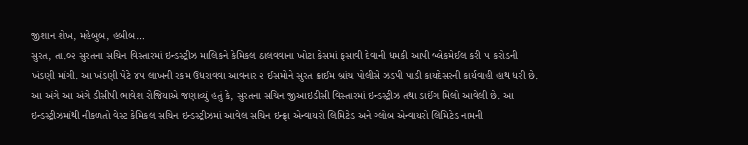જીશાન શેખ, મહેબુબ, હબીબ…
સુરત, તા.૦૨ સુરતના સચિન વિસ્તારમાં ઇન્ડસ્ટ્રીઝ માલિકને કેમિકલ ઠાલવવાના ખોટા કેસમાં ફસાવી દેવાની ધમકી આપી બ્લેકમેઈલ કરી ૫ કરોડની ખંડણી માંગી. આ ખંડણી પેટે ૪૫ લાખની રકમ ઉધરાવવા આવનાર ૨ ઈસમોને સુરત ક્રાઈમ બ્રાંચ પોલીસે ઝડપી પાડી કાયદેસરની કાર્યવાહી હાથ ધરી છે. આ અંગે આ અંગે ડીસીપી ભાવેશ રોજિયાએ જણાવ્યું હતું કે, સુરતના સચિન જીઆઇડીસી વિસ્તારમાં ઇન્ડસ્ટ્રીઝ તથા ડાઈંગ મિલો આવેલી છે. આ ઇન્ડસ્ટ્રીઝમાંથી નીકળતો વેસ્ટ કેમિકલ સચિન ઇન્ડસ્ટ્રીઝમાં આવેલ સચિન ઇન્ફ્રા એન્વાયરો લિમિટેડ અને ગ્લોબ એન્વાયરો લિમિટેડ નામની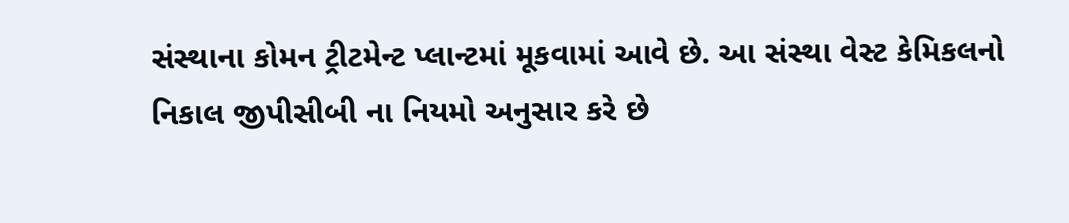સંસ્થાના કોમન ટ્રીટમેન્ટ પ્લાન્ટમાં મૂકવામાં આવે છે. આ સંસ્થા વેસ્ટ કેમિકલનો નિકાલ જીપીસીબી ના નિયમો અનુસાર કરે છે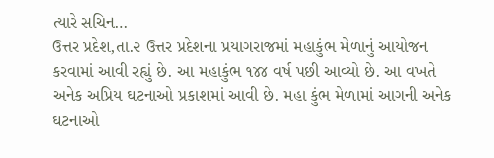ત્યારે સચિન…
ઉત્તર પ્રદેશ,તા.૨ ઉત્તર પ્રદેશના પ્રયાગરાજમાં મહાકુંભ મેળાનું આયોજન કરવામાં આવી રહ્યું છે. આ મહાકુંભ ૧૪૪ વર્ષ પછી આવ્યો છે. આ વખતે અનેક અપ્રિય ઘટનાઓ પ્રકાશમાં આવી છે. મહા કુંભ મેળામાં આગની અનેક ઘટનાઓ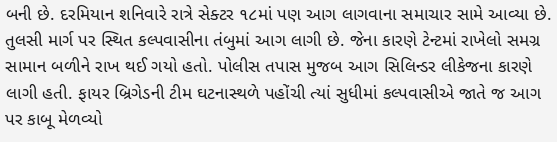બની છે. દરમિયાન શનિવારે રાત્રે સેક્ટર ૧૮માં પણ આગ લાગવાના સમાચાર સામે આવ્યા છે. તુલસી માર્ગ પર સ્થિત કલ્પવાસીના તંબુમાં આગ લાગી છે. જેના કારણે ટેન્ટમાં રાખેલો સમગ્ર સામાન બળીને રાખ થઈ ગયો હતો. પોલીસ તપાસ મુજબ આગ સિલિન્ડર લીકેજના કારણે લાગી હતી. ફાયર બ્રિગેડની ટીમ ઘટનાસ્થળે પહોંચી ત્યાં સુધીમાં કલ્પવાસીએ જાતે જ આગ પર કાબૂ મેળવ્યો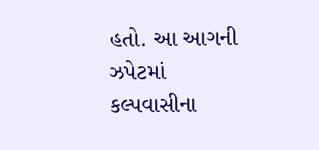હતો. આ આગની ઝપેટમાં કલ્પવાસીના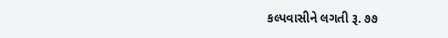કલ્પવાસીને લગતી રૂ. ૭૭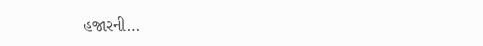હજારની…